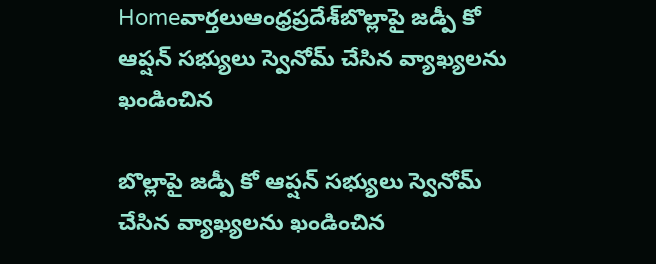Homeవార్తలుఆంధ్రప్రదేశ్‌బొల్లాపై జడ్పీ కో ఆప్షన్ సభ్యులు స్వెనోమ్ చేసిన వ్యాఖ్యలను ఖండించిన

బొల్లాపై జడ్పీ కో ఆప్షన్ సభ్యులు స్వెనోమ్ చేసిన వ్యాఖ్యలను ఖండించిన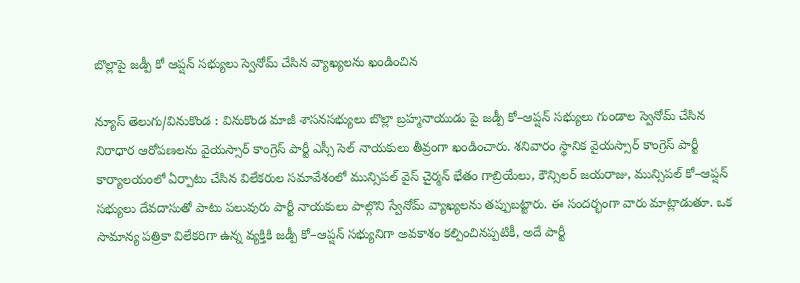బొల్లాపై జడ్పీ కో ఆప్షన్ సభ్యులు స్వెనోమ్ చేసిన వ్యాఖ్యలను ఖండించిన

న్యూస్ తెలుగు/వినుకొండ : వినుకొండ మాజీ శాసనసభ్యులు బొల్లా బ్రహ్మనాయుడు పై జడ్పీ కో–ఆప్షన్ సభ్యులు గుండాల స్వెనోమ్ చేసిన నిరాధార ఆరోపణలను వైయస్సార్ కాంగ్రెస్ పార్టీ ఎస్సీ సెల్ నాయకులు తీవ్రంగా ఖండించారు. శనివారం స్థానిక వైయస్సార్ కాంగ్రెస్ పార్టీ కార్యాలయంలో ఏర్పాటు చేసిన విలేకరుల సమావేశంలో మున్సిపల్ వైస్ చైర్మన్ భేతం గాబ్రియేలు, కౌన్సిలర్ జయరాజు, మున్సిపల్ కో–ఆప్షన్ సభ్యులు దేవదాసుతో పాటు పలువురు పార్టీ నాయకులు పాల్గొని స్వేనోమ్ వ్యాఖ్యలను తప్పుబట్టారు. ఈ సందర్భంగా వారు మాట్లాడుతూ. ఒక సామాన్య పత్రికా విలేకరిగా ఉన్న వ్యక్తికి జడ్పీ కో–ఆప్షన్ సభ్యునిగా అవకాశం కల్పించినప్పటికీ, అదే పార్టీ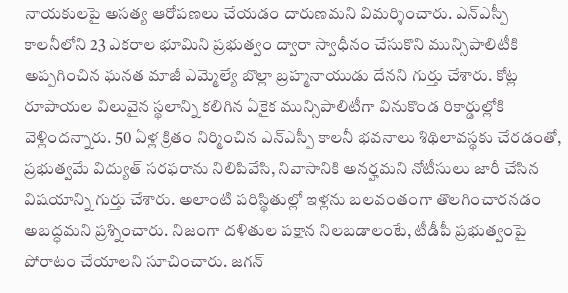నాయకులపై అసత్య ఆరోపణలు చేయడం దారుణమని విమర్శించారు. ఎన్ఎస్పీ కాలనీలోని 23 ఎకరాల భూమిని ప్రభుత్వం ద్వారా స్వాధీనం చేసుకొని మున్సిపాలిటీకి అప్పగించిన ఘనత మాజీ ఎమ్మెల్యే బొల్లా బ్రహ్మనాయుడు దేనని గుర్తు చేశారు. కోట్ల రూపాయల విలువైన స్థలాన్ని కలిగిన ఏకైక మున్సిపాలిటీగా వినుకొండ రికార్డుల్లోకి వెళ్లిందన్నారు. 50 ఏళ్ల క్రితం నిర్మించిన ఎన్ఎస్పీ కాలనీ భవనాలు శిథిలావస్థకు చేరడంతో, ప్రభుత్వమే విద్యుత్ సరఫరాను నిలిపివేసి, నివాసానికి అనర్హమని నోటీసులు జారీ చేసిన విషయాన్ని గుర్తు చేశారు. అలాంటి పరిస్థితుల్లో ఇళ్లను బలవంతంగా తొలగించారనడం అబద్ధమని ప్రశ్నించారు. నిజంగా దళితుల పక్షాన నిలబడాలంటే, టీడీపీ ప్రభుత్వంపై పోరాటం చేయాలని సూచించారు. జగన్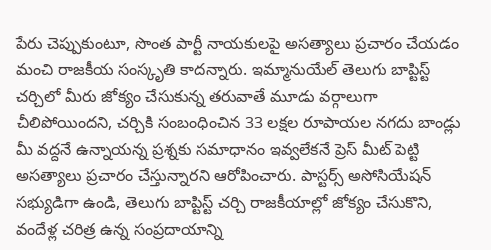పేరు చెప్పుకుంటూ, సొంత పార్టీ నాయకులపై అసత్యాలు ప్రచారం చేయడం మంచి రాజకీయ సంస్కృతి కాదన్నారు. ఇమ్మానుయేల్ తెలుగు బాప్టిస్ట్ చర్చిలో మీరు జోక్యం చేసుకున్న తరువాతే మూడు వర్గాలుగా చీలిపోయిందని, చర్చికి సంబంధించిన 33 లక్షల రూపాయల నగదు బాండ్లు మీ వద్దనే ఉన్నాయన్న ప్రశ్నకు సమాధానం ఇవ్వలేకనే ప్రెస్ మీట్ పెట్టి అసత్యాలు ప్రచారం చేస్తున్నారని ఆరోపించారు. పాస్టర్స్ అసోసియేషన్ సభ్యుడిగా ఉండి, తెలుగు బాప్టిస్ట్ చర్చి రాజకీయాల్లో జోక్యం చేసుకొని, వందేళ్ల చరిత్ర ఉన్న సంప్రదాయాన్ని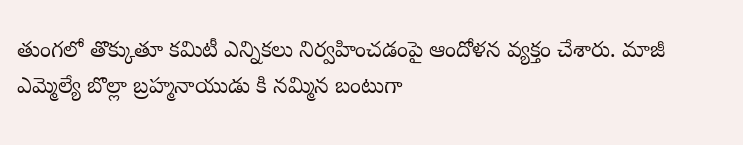తుంగలో తొక్కుతూ కమిటీ ఎన్నికలు నిర్వహించడంపై ఆందోళన వ్యక్తం చేశారు. మాజీ ఎమ్మెల్యే బొల్లా బ్రహ్మనాయుడు కి నమ్మిన బంటుగా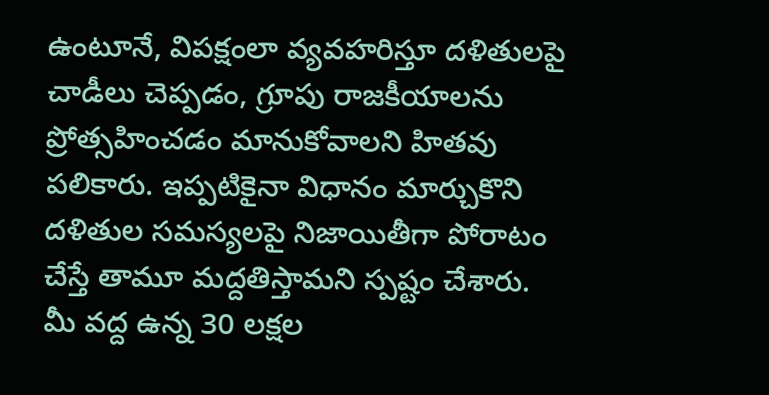ఉంటూనే, విపక్షంలా వ్యవహరిస్తూ దళితులపై చాడీలు చెప్పడం, గ్రూపు రాజకీయాలను ప్రోత్సహించడం మానుకోవాలని హితవు పలికారు. ఇప్పటికైనా విధానం మార్చుకొని దళితుల సమస్యలపై నిజాయితీగా పోరాటం చేస్తే తామూ మద్దతిస్తామని స్పష్టం చేశారు. మీ వద్ద ఉన్న 30 లక్షల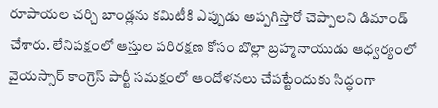రూపాయల చర్చి బాండ్లను కమిటీకి ఎప్పుడు అప్పగిస్తారో చెప్పాలని డిమాండ్ చేశారు. లేనిపక్షంలో ఆస్తుల పరిరక్షణ కోసం బొల్లా బ్రహ్మనాయుడు ఆధ్వర్యంలో వైయస్సార్ కాంగ్రెస్ పార్టీ సమక్షంలో ఆందోళనలు చేపట్టేందుకు సిద్ధంగా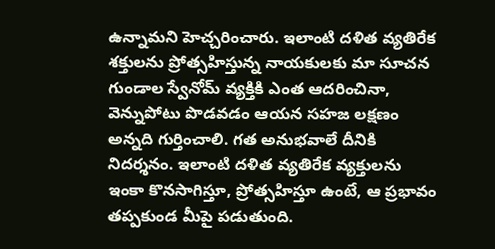ఉన్నామని హెచ్చరించారు. ఇలాంటి దళిత వ్యతిరేక శక్తులను ప్రోత్సహిస్తున్న నాయకులకు మా సూచన గుండాల స్వేనోమ్ వ్యక్తికి ఎంత ఆదరించినా, వెన్నుపోటు పొడవడం ఆయన సహజ లక్షణం అన్నది గుర్తించాలి. గత అనుభవాలే దీనికి నిదర్శనం. ఇలాంటి దళిత వ్యతిరేక వ్యక్తులను ఇంకా కొనసాగిస్తూ, ప్రోత్సహిస్తూ ఉంటే, ఆ ప్రభావం తప్పకుండ మీపై పడుతుంది.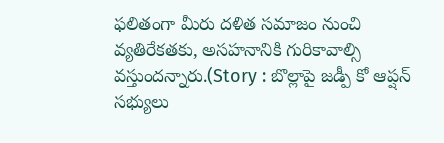ఫలితంగా మీరు దళిత సమాజం నుంచి వ్యతిరేకతకు, అసహనానికి గురికావాల్సి వస్తుందన్నారు.(Story : బొల్లాపై జడ్పీ కో ఆప్షన్ సభ్యులు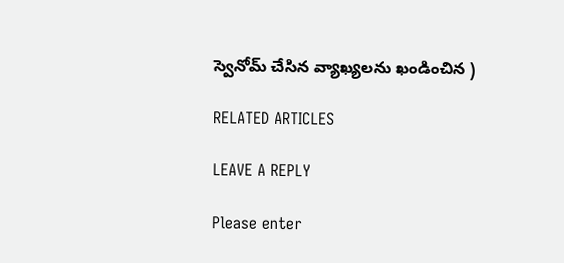స్వెనోమ్ చేసిన వ్యాఖ్యలను ఖండించిన )

RELATED ARTICLES

LEAVE A REPLY

Please enter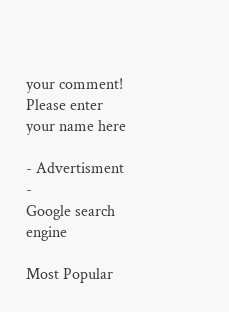your comment!
Please enter your name here

- Advertisment -
Google search engine

Most Popular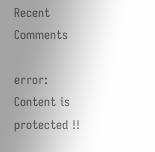Recent Comments

error: Content is protected !!